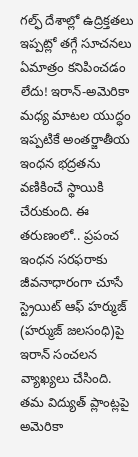గల్ఫ్ దేశాల్లో ఉద్రిక్తతలు ఇప్పట్లో తగ్గే సూచనలు ఏమాత్రం కనిపించడం లేదు! ఇరాన్-అమెరికా మధ్య మాటల యుద్ధం ఇప్పటికే అంతర్జాతీయ ఇంధన భద్రతను వణికించే స్థాయికి చేరుకుంది. ఈ తరుణంలో.. ప్రపంచ ఇంధన సరఫరాకు జీవనాధారంగా చూసే స్ట్రెయిట్ ఆఫ్ హర్ముజ్ (హర్ముజ్ జలసంధి)పై ఇరాన్ సంచలన వ్యాఖ్యలు చేసింది. తమ విద్యుత్ ప్లాంట్లపై అమెరికా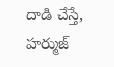దాడి చేస్తే, హర్ముజ్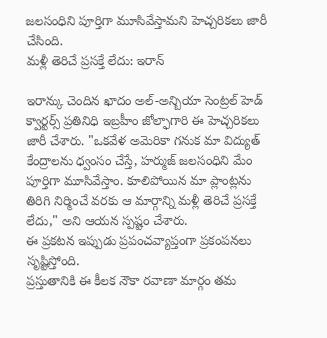జలసంధిని పూర్తిగా మూసివేస్తామని హెచ్చరికలు జారీ చేసింది.
మళ్లీ తెరిచే ప్రసక్తే లేదు: ఇరాన్

ఇరాన్కు చెందిన ఖాదం అల్-అన్బియా సెంట్రల్ హెడ్ క్వార్టర్స్ ప్రతినిధి ఇబ్రహీం జోల్ఫాగారి ఈ హెచ్చరికలు జారీ చేశారు. "ఒకవేళ అమెరికా గనుక మా విద్యుత్ కేంద్రాలను ధ్వంసం చేస్తే, హర్ముజ్ జలసంధిని మేం పూర్తిగా మూసివేస్తాం. కూలిపోయిన మా ప్లాంట్లను తిరిగి నిర్మించే వరకు ఆ మార్గాన్ని మళ్లీ తెరిచే ప్రసక్తే లేదు," అని ఆయన స్పష్టం చేశారు.
ఈ ప్రకటన ఇప్పుడు ప్రపంచవ్యాప్తంగా ప్రకంపనలు సృష్టిస్తోంది.
ప్రస్తుతానికి ఈ కీలక నౌకా రవాణా మార్గం తమ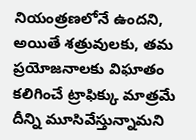నియంత్రణలోనే ఉందని, అయితే శత్రువులకు, తమ ప్రయోజనాలకు విఘాతం కలిగించే ట్రాఫిక్కు మాత్రమే దీన్ని మూసివేస్తున్నామని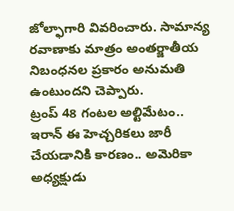జోల్ఫాగారి వివరించారు. సామాన్య రవాణాకు మాత్రం అంతర్జాతీయ నిబంధనల ప్రకారం అనుమతి ఉంటుందని చెప్పారు.
ట్రంప్ 48 గంటల అల్టిమేటం..
ఇరాన్ ఈ హెచ్చరికలు జారీ చేయడానికి కారణం.. అమెరికా అధ్యక్షుడు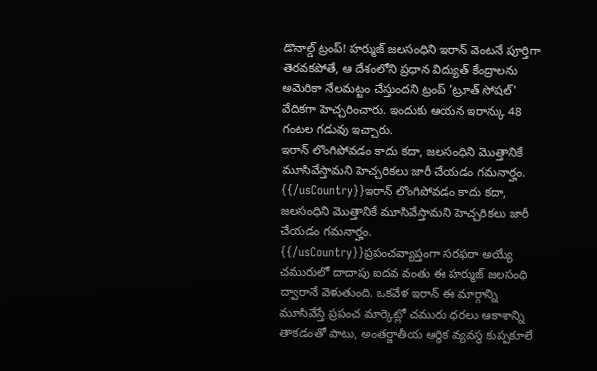డొనాల్డ్ ట్రంప్! హర్ముజ్ జలసంధిని ఇరాన్ వెంటనే పూర్తిగా తెరవకపోతే, ఆ దేశంలోని ప్రధాన విద్యుత్ కేంద్రాలను అమెరికా నేలమట్టం చేస్తుందని ట్రంప్ 'ట్రూత్ సోషల్' వేదికగా హెచ్చరించారు. ఇందుకు ఆయన ఇరాన్కు 48 గంటల గడువు ఇచ్చారు.
ఇరాన్ లొంగిపోవడం కాదు కదా, జలసంధిని మొత్తానికే మూసివేస్తామని హెచ్చరికలు జారీ చేయడం గమనార్హం.
{{/usCountry}}ఇరాన్ లొంగిపోవడం కాదు కదా, జలసంధిని మొత్తానికే మూసివేస్తామని హెచ్చరికలు జారీ చేయడం గమనార్హం.
{{/usCountry}}ప్రపంచవ్యాప్తంగా సరఫరా అయ్యే చమురులో దాదాపు ఐదవ వంతు ఈ హర్ముజ్ జలసంధి ద్వారానే వెళుతుంది. ఒకవేళ ఇరాన్ ఈ మార్గాన్ని మూసివేస్తే ప్రపంచ మార్కెట్లో చమురు ధరలు ఆకాశాన్ని తాకడంతో పాటు, అంతర్జాతీయ ఆర్థిక వ్యవస్థ కుప్పకూలే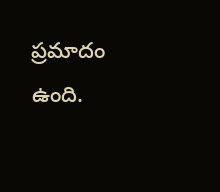ప్రమాదం ఉంది.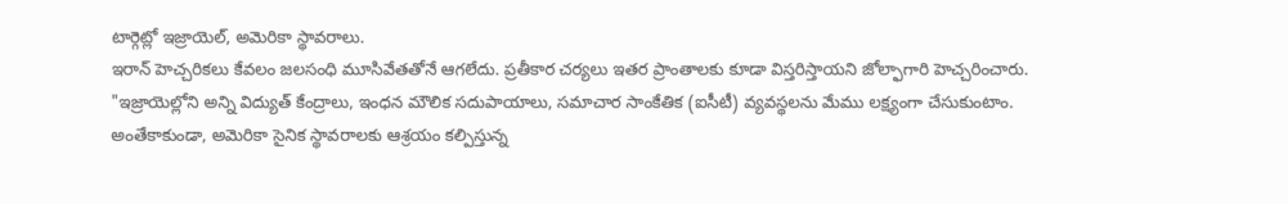టార్గెట్లో ఇజ్రాయెల్, అమెరికా స్థావరాలు.
ఇరాన్ హెచ్చరికలు కేవలం జలసంధి మూసివేతతోనే ఆగలేదు. ప్రతీకార చర్యలు ఇతర ప్రాంతాలకు కూడా విస్తరిస్తాయని జోల్ఫాగారి హెచ్చరించారు. "ఇజ్రాయెల్లోని అన్ని విద్యుత్ కేంద్రాలు, ఇంధన మౌలిక సదుపాయాలు, సమాచార సాంకేతిక (ఐసీటీ) వ్యవస్థలను మేము లక్ష్యంగా చేసుకుంటాం. అంతేకాకుండా, అమెరికా సైనిక స్థావరాలకు ఆశ్రయం కల్పిస్తున్న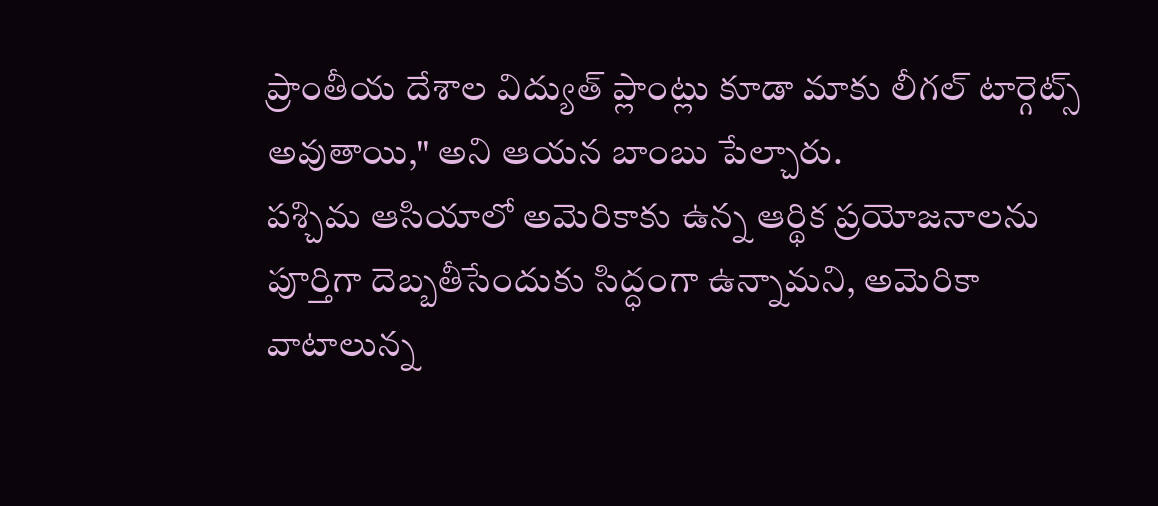ప్రాంతీయ దేశాల విద్యుత్ ప్లాంట్లు కూడా మాకు లీగల్ టార్గెట్స్ అవుతాయి," అని ఆయన బాంబు పేల్చారు.
పశ్చిమ ఆసియాలో అమెరికాకు ఉన్న ఆర్థిక ప్రయోజనాలను పూర్తిగా దెబ్బతీసేందుకు సిద్ధంగా ఉన్నామని, అమెరికా వాటాలున్న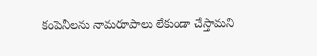కంపెనీలను నామరూపాలు లేకుండా చేస్తామని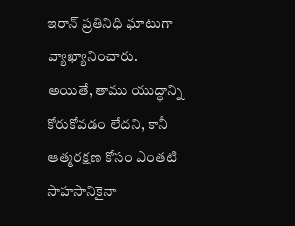ఇరాన్ ప్రతినిధి ఘాటుగా వ్యాఖ్యానించారు.
అయితే, తాము యుద్ధాన్ని కోరుకోవడం లేదని, కానీ ఆత్మరక్షణ కోసం ఎంతటి సాహసానికైనా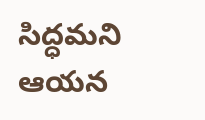సిద్ధమని ఆయన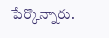పేర్కొన్నారు.